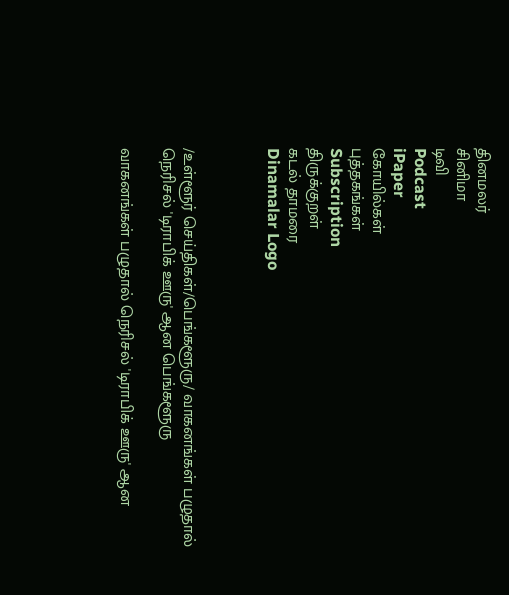தினமலர்
சினிமா
டிவி
Podcast
iPaper
கோயில்கள்
புத்தகங்கள்
Subscription
திருக்குறள்
கடல் தாமரை
Dinamalar Logo



/உள்ளூர் செய்திகள்/பெங்களூரு/ வாகனங்கள் பழுதால் நெரிசல் 'டிராபிக் ஊரு' ஆன பெங்களூரு

வாகனங்கள் பழுதால் நெரிசல் 'டிராபிக் ஊரு' ஆன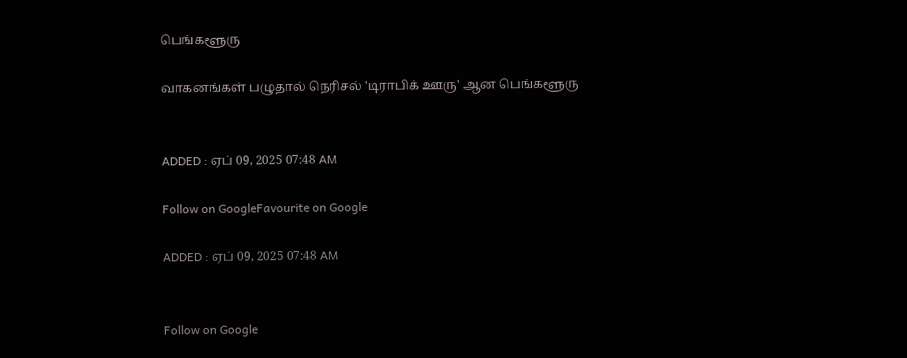பெங்களூரு

வாகனங்கள் பழுதால் நெரிசல் 'டிராபிக் ஊரு' ஆன பெங்களூரு


ADDED : ஏப் 09, 2025 07:48 AM

Follow on GoogleFavourite on Google

ADDED : ஏப் 09, 2025 07:48 AM


Follow on Google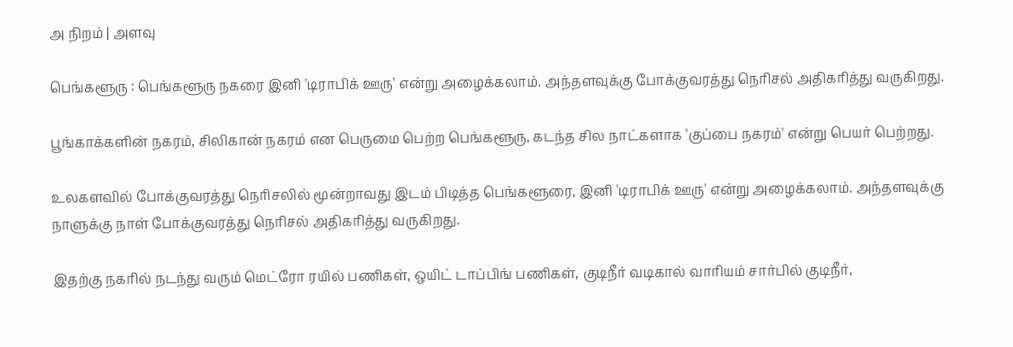அ நிறம் | அளவு

பெங்களூரு : பெங்களூரு நகரை இனி 'டிராபிக் ஊரு' என்று அழைக்கலாம். அந்தளவுக்கு போக்குவரத்து நெரிசல் அதிகரித்து வருகிறது.

பூங்காக்களின் நகரம், சிலிகான் நகரம் என பெருமை பெற்ற பெங்களூரு, கடந்த சில நாட்களாக 'குப்பை நகரம்' என்று பெயர் பெற்றது.

உலகளவில் போக்குவரத்து நெரிசலில் மூன்றாவது இடம் பிடித்த பெங்களூரை, இனி 'டிராபிக் ஊரு' என்று அழைக்கலாம். அந்தளவுக்கு நாளுக்கு நாள் போக்குவரத்து நெரிசல் அதிகரித்து வருகிறது.

இதற்கு நகரில் நடந்து வரும் மெட்ரோ ரயில் பணிகள், ஒயிட் டாப்பிங் பணிகள், குடிநீர் வடிகால் வாரியம் சார்பில் குடிநீர்,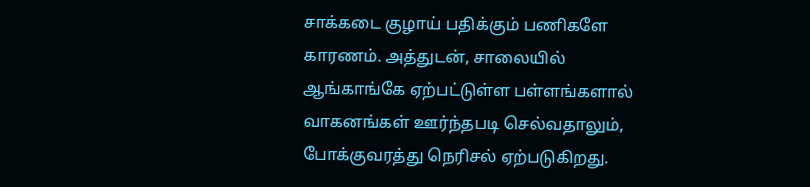சாக்கடை குழாய் பதிக்கும் பணிகளே காரணம். அத்துடன், சாலையில் ஆங்காங்கே ஏற்பட்டுள்ள பள்ளங்களால் வாகனங்கள் ஊர்ந்தபடி செல்வதாலும், போக்குவரத்து நெரிசல் ஏற்படுகிறது.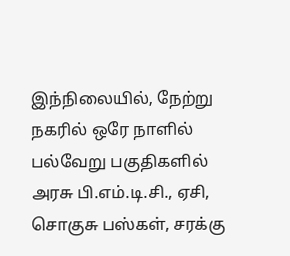இந்நிலையில், நேற்று நகரில் ஒரே நாளில் பல்வேறு பகுதிகளில் அரசு பி.எம்.டி.சி., ஏசி, சொகுசு பஸ்கள், சரக்கு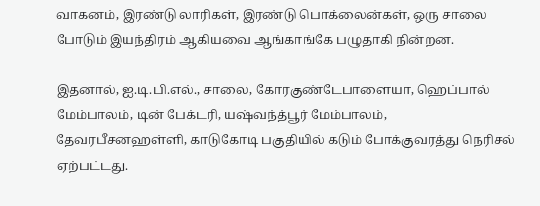வாகனம், இரண்டு லாரிகள், இரண்டு பொக்லைன்கள், ஒரு சாலை போடும் இயந்திரம் ஆகியவை ஆங்காங்கே பழுதாகி நின்றன.

இதனால், ஐ.டி.பி.எல்., சாலை, கோரகுண்டேபாளையா, ஹெப்பால் மேம்பாலம், டின் பேக்டரி, யஷ்வந்த்பூர் மேம்பாலம், தேவரபீசனஹள்ளி, காடுகோடி பகுதியில் கடும் போக்குவரத்து நெரிசல் ஏற்பட்டது.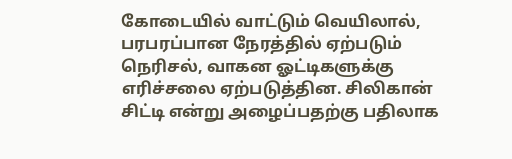கோடையில் வாட்டும் வெயிலால், பரபரப்பான நேரத்தில் ஏற்படும் நெரிசல், வாகன ஓட்டிகளுக்கு எரிச்சலை ஏற்படுத்தின. சிலிகான் சிட்டி என்று அழைப்பதற்கு பதிலாக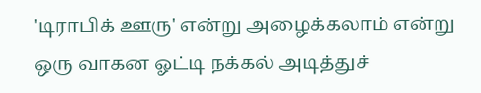'டிராபிக் ஊரு' என்று அழைக்கலாம் என்று ஒரு வாகன ஓட்டி நக்கல் அடித்துச்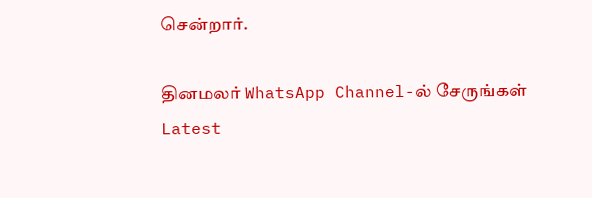சென்றார்.

தினமலர் WhatsApp Channel-ல் சேருங்கள்
Latest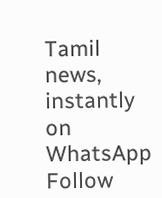Tamil news, instantly on WhatsApp
Follow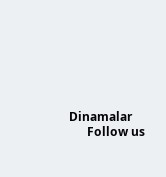Dinamalar
      Follow us